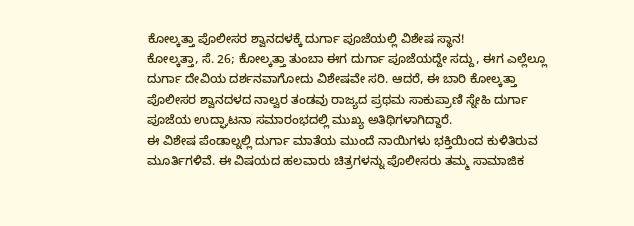ಕೋಲ್ಕತ್ತಾ ಪೊಲೀಸರ ಶ್ವಾನದಳಕ್ಕೆ ದುರ್ಗಾ ಪೂಜೆಯಲ್ಲಿ ವಿಶೇಷ ಸ್ಥಾನ!
ಕೋಲ್ಕತ್ತಾ, ಸೆ. 26; ಕೋಲ್ಕತ್ತಾ ತುಂಬಾ ಈಗ ದುರ್ಗಾ ಪೂಜೆಯದ್ದೇ ಸದ್ದು, ಈಗ ಎಲ್ಲೆಲ್ಲೂ ದುರ್ಗಾ ದೇವಿಯ ದರ್ಶನವಾಗೋದು ವಿಶೇಷವೇ ಸರಿ. ಆದರೆ, ಈ ಬಾರಿ ಕೋಲ್ಕತ್ತಾ ಪೊಲೀಸರ ಶ್ವಾನದಳದ ನಾಲ್ವರ ತಂಡವು ರಾಜ್ಯದ ಪ್ರಥಮ ಸಾಕುಪ್ರಾಣಿ ಸ್ನೇಹಿ ದುರ್ಗಾ ಪೂಜೆಯ ಉದ್ಘಾಟನಾ ಸಮಾರಂಭದಲ್ಲಿ ಮುಖ್ಯ ಅತಿಥಿಗಳಾಗಿದ್ದಾರೆ.
ಈ ವಿಶೇಷ ಪೆಂಡಾಲ್ನಲ್ಲಿ ದುರ್ಗಾ ಮಾತೆಯ ಮುಂದೆ ನಾಯಿಗಳು ಭಕ್ತಿಯಿಂದ ಕುಳಿತಿರುವ ಮೂರ್ತಿಗಳಿವೆ. ಈ ವಿಷಯದ ಹಲವಾರು ಚಿತ್ರಗಳನ್ನು ಪೊಲೀಸರು ತಮ್ಮ ಸಾಮಾಜಿಕ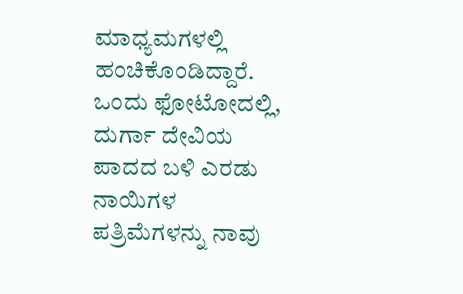ಮಾಧ್ಯಮಗಳಲ್ಲಿ ಹಂಚಿಕೊಂಡಿದ್ದಾರೆ.
ಒಂದು ಫೋಟೋದಲ್ಲಿ, ದುರ್ಗಾ ದೇವಿಯ ಪಾದದ ಬಳಿ ಎರಡು ನಾಯಿಗಳ ಪತ್ರಿಮೆಗಳನ್ನು ನಾವು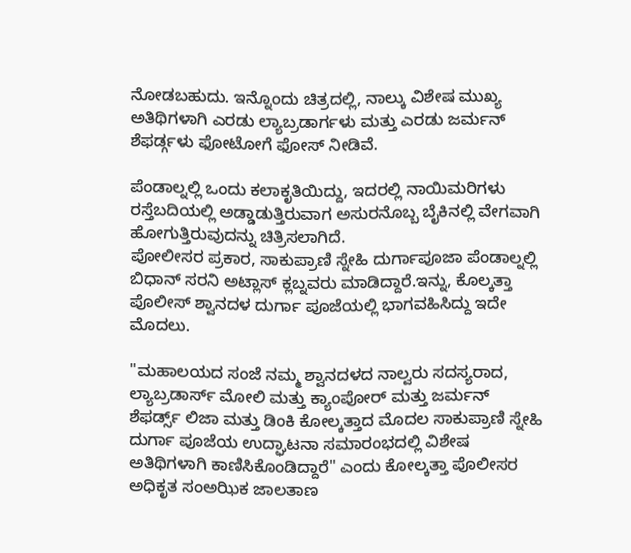ನೋಡಬಹುದು. ಇನ್ನೊಂದು ಚಿತ್ರದಲ್ಲಿ, ನಾಲ್ಕು ವಿಶೇಷ ಮುಖ್ಯ ಅತಿಥಿಗಳಾಗಿ ಎರಡು ಲ್ಯಾಬ್ರಡಾರ್ಗಳು ಮತ್ತು ಎರಡು ಜರ್ಮನ್ ಶೆಫರ್ಡ್ಗಳು ಫೋಟೋಗೆ ಫೋಸ್ ನೀಡಿವೆ.

ಪೆಂಡಾಲ್ನಲ್ಲಿ ಒಂದು ಕಲಾಕೃತಿಯಿದ್ದು, ಇದರಲ್ಲಿ ನಾಯಿಮರಿಗಳು ರಸ್ತೆಬದಿಯಲ್ಲಿ ಅಡ್ಡಾಡುತ್ತಿರುವಾಗ ಅಸುರನೊಬ್ಬ ಬೈಕಿನಲ್ಲಿ ವೇಗವಾಗಿ ಹೋಗುತ್ತಿರುವುದನ್ನು ಚಿತ್ರಿಸಲಾಗಿದೆ.
ಪೋಲೀಸರ ಪ್ರಕಾರ, ಸಾಕುಪ್ರಾಣಿ ಸ್ನೇಹಿ ದುರ್ಗಾಪೂಜಾ ಪೆಂಡಾಲ್ನಲ್ಲಿ ಬಿಧಾನ್ ಸರನಿ ಅಟ್ಲಾಸ್ ಕ್ಲಬ್ನವರು ಮಾಡಿದ್ದಾರೆ.ಇನ್ನು, ಕೊಲ್ಕತ್ತಾ ಪೊಲೀಸ್ ಶ್ವಾನದಳ ದುರ್ಗಾ ಪೂಜೆಯಲ್ಲಿ ಭಾಗವಹಿಸಿದ್ದು ಇದೇ ಮೊದಲು.

"ಮಹಾಲಯದ ಸಂಜೆ ನಮ್ಮ ಶ್ವಾನದಳದ ನಾಲ್ವರು ಸದಸ್ಯರಾದ, ಲ್ಯಾಬ್ರಡಾರ್ಸ್ ಮೋಲಿ ಮತ್ತು ಕ್ಯಾಂಪೋರ್ ಮತ್ತು ಜರ್ಮನ್ ಶೆಫರ್ಡ್ಸ್ ಲಿಜಾ ಮತ್ತು ಡಿಂಕಿ ಕೋಲ್ಕತ್ತಾದ ಮೊದಲ ಸಾಕುಪ್ರಾಣಿ ಸ್ನೇಹಿ ದುರ್ಗಾ ಪೂಜೆಯ ಉದ್ಘಾಟನಾ ಸಮಾರಂಭದಲ್ಲಿ ವಿಶೇಷ ಅತಿಥಿಗಳಾಗಿ ಕಾಣಿಸಿಕೊಂಡಿದ್ದಾರೆ" ಎಂದು ಕೋಲ್ಕತ್ತಾ ಪೊಲೀಸರ ಅಧಿಕೃತ ಸಂಅಝಿಕ ಜಾಲತಾಣ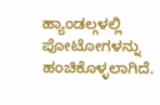ಹ್ಯಾಂಡಲ್ಗಳಲ್ಲಿ ಪೋಟೋಗಳನ್ನು ಹಂಚಿಕೊಳ್ಳಲಾಗಿದೆ.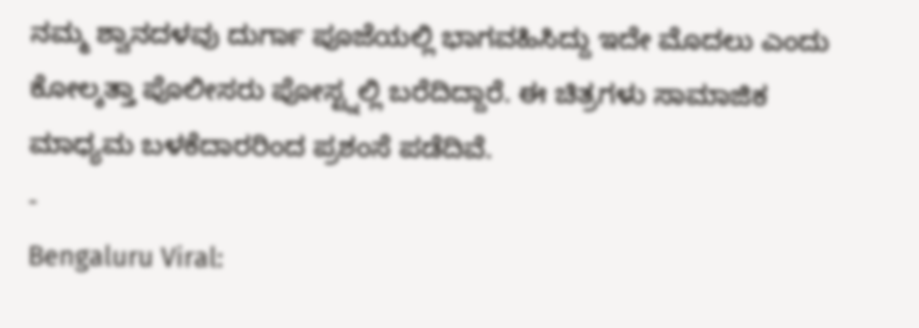ನಮ್ಮ ಶ್ವಾನದಳವು ದುರ್ಗಾ ಪೂಜೆಯಲ್ಲಿ ಭಾಗವಹಿಸಿದ್ದು ಇದೇ ಮೊದಲು ಎಂದು ಕೋಲ್ಕತ್ತಾ ಪೊಲೀಸರು ಪೋಸ್ಟ್ನಲ್ಲಿ ಬರೆದಿದ್ದಾರೆ. ಈ ಚಿತ್ರಗಳು ಸಾಮಾಜಿಕ ಮಾಧ್ಯಮ ಬಳಕೆದಾರರಿಂದ ಪ್ರಶಂಸೆ ಪಡೆದಿವೆ.
-
Bengaluru Viral: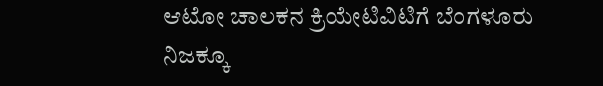ಆಟೋ ಚಾಲಕನ ಕ್ರಿಯೇಟಿವಿಟಿಗೆ ಬೆಂಗಳೂರು ನಿಜಕ್ಕೂ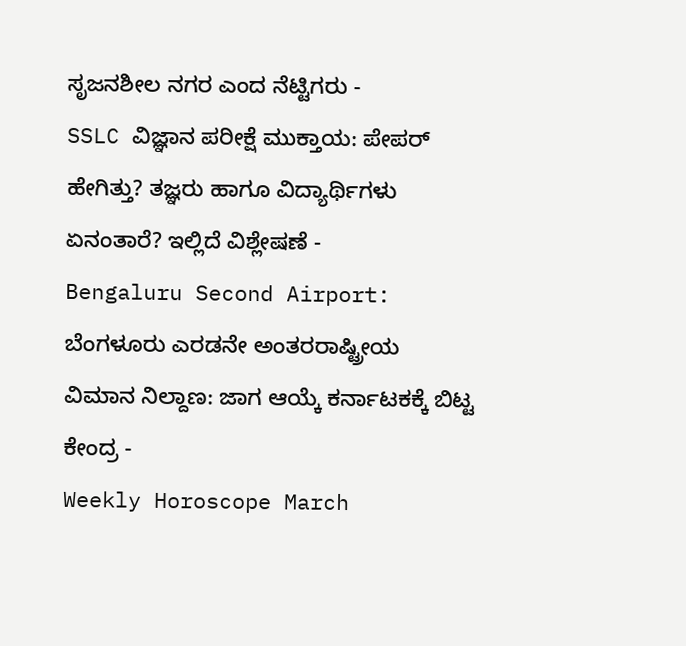ಸೃಜನಶೀಲ ನಗರ ಎಂದ ನೆಟ್ಟಿಗರು -
SSLC ವಿಜ್ಞಾನ ಪರೀಕ್ಷೆ ಮುಕ್ತಾಯ: ಪೇಪರ್ ಹೇಗಿತ್ತು? ತಜ್ಞರು ಹಾಗೂ ವಿದ್ಯಾರ್ಥಿಗಳು ಏನಂತಾರೆ? ಇಲ್ಲಿದೆ ವಿಶ್ಲೇಷಣೆ -
Bengaluru Second Airport: ಬೆಂಗಳೂರು ಎರಡನೇ ಅಂತರರಾಷ್ಟ್ರೀಯ ವಿಮಾನ ನಿಲ್ದಾಣ: ಜಾಗ ಆಯ್ಕೆ ಕರ್ನಾಟಕಕ್ಕೆ ಬಿಟ್ಟ ಕೇಂದ್ರ -
Weekly Horoscope March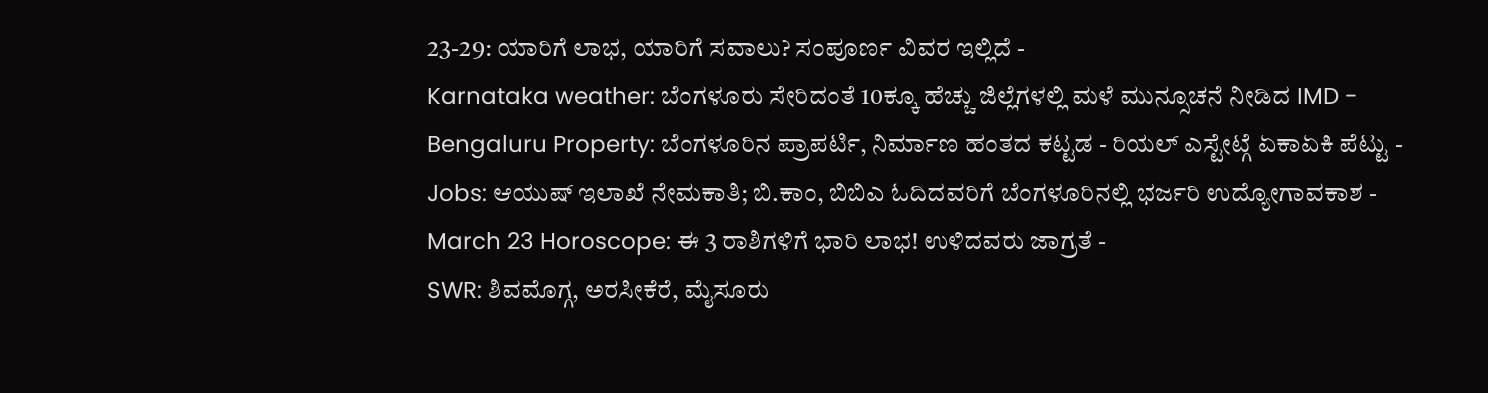23-29: ಯಾರಿಗೆ ಲಾಭ, ಯಾರಿಗೆ ಸವಾಲು? ಸಂಪೂರ್ಣ ವಿವರ ಇಲ್ಲಿದೆ -
Karnataka weather: ಬೆಂಗಳೂರು ಸೇರಿದಂತೆ 10ಕ್ಕೂ ಹೆಚ್ಚು ಜಿಲ್ಲೆಗಳಲ್ಲಿ ಮಳೆ ಮುನ್ಸೂಚನೆ ನೀಡಿದ IMD -
Bengaluru Property: ಬೆಂಗಳೂರಿನ ಪ್ರಾಪರ್ಟಿ, ನಿರ್ಮಾಣ ಹಂತದ ಕಟ್ಟಡ - ರಿಯಲ್ ಎಸ್ಟೇಟ್ಗೆ ಏಕಾಏಕಿ ಪೆಟ್ಟು -
Jobs: ಆಯುಷ್ ಇಲಾಖೆ ನೇಮಕಾತಿ; ಬಿ.ಕಾಂ, ಬಿಬಿಎ ಓದಿದವರಿಗೆ ಬೆಂಗಳೂರಿನಲ್ಲಿ ಭರ್ಜರಿ ಉದ್ಯೋಗಾವಕಾಶ -
March 23 Horoscope: ಈ 3 ರಾಶಿಗಳಿಗೆ ಭಾರಿ ಲಾಭ! ಉಳಿದವರು ಜಾಗ್ರತೆ -
SWR: ಶಿವಮೊಗ್ಗ, ಅರಸೀಕೆರೆ, ಮೈಸೂರು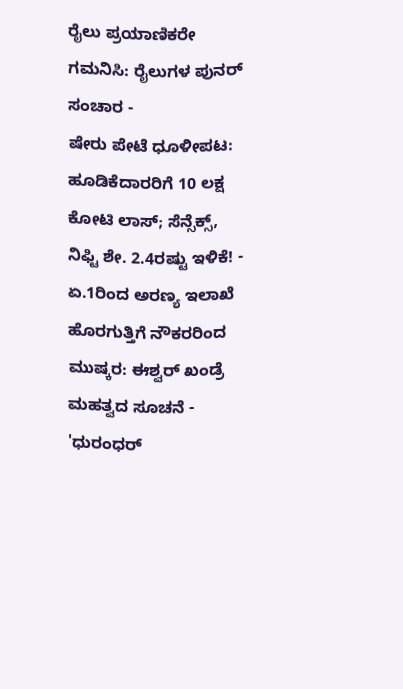ರೈಲು ಪ್ರಯಾಣಿಕರೇ ಗಮನಿಸಿ: ರೈಲುಗಳ ಪುನರ್ ಸಂಚಾರ -
ಷೇರು ಪೇಟೆ ಧೂಳೀಪಟ: ಹೂಡಿಕೆದಾರರಿಗೆ 10 ಲಕ್ಷ ಕೋಟಿ ಲಾಸ್; ಸೆನ್ಸೆಕ್ಸ್, ನಿಫ್ಟಿ ಶೇ. 2.4ರಷ್ಟು ಇಳಿಕೆ! -
ಏ.1ರಿಂದ ಅರಣ್ಯ ಇಲಾಖೆ ಹೊರಗುತ್ತಿಗೆ ನೌಕರರಿಂದ ಮುಷ್ಕರ: ಈಶ್ವರ್ ಖಂಡ್ರೆ ಮಹತ್ವದ ಸೂಚನೆ -
'ಧುರಂಧರ್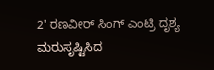2' ರಣವೀರ್ ಸಿಂಗ್ ಎಂಟ್ರಿ ದೃಶ್ಯ ಮರುಸೃಷ್ಟಿಸಿದ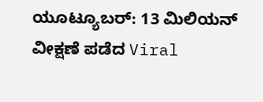ಯೂಟ್ಯೂಬರ್: 13 ಮಿಲಿಯನ್ ವೀಕ್ಷಣೆ ಪಡೆದ Viral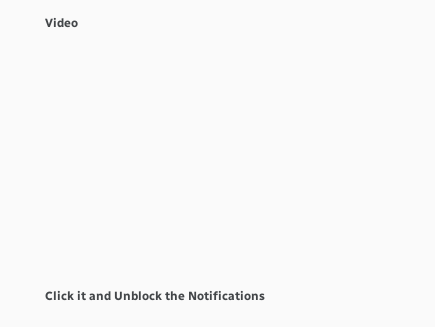Video











Click it and Unblock the Notifications